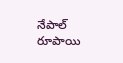నేపాల్ రూపాయి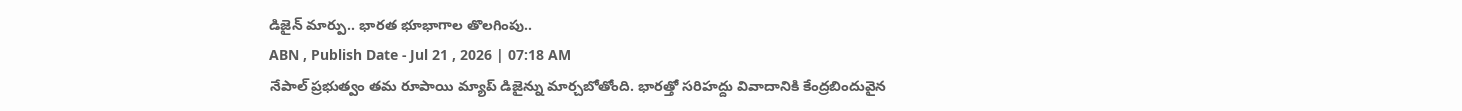డిజైన్ మార్పు.. భారత భూభాగాల తొలగింపు..
ABN , Publish Date - Jul 21 , 2026 | 07:18 AM
నేపాల్ ప్రభుత్వం తమ రూపాయి మ్యాప్ డిజైన్ను మార్చబోతోంది. భారత్తో సరిహద్దు వివాదానికి కేంద్రబిందువైన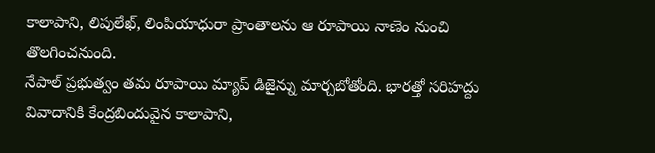కాలాపాని, లిపులేఖ్, లింపియాధురా ప్రాంతాలను ఆ రూపాయి నాణెం నుంచి తొలగించనుంది.
నేపాల్ ప్రభుత్వం తమ రూపాయి మ్యాప్ డిజైన్ను మార్చబోతోంది. భారత్తో సరిహద్దు వివాదానికి కేంద్రబిందువైన కాలాపాని,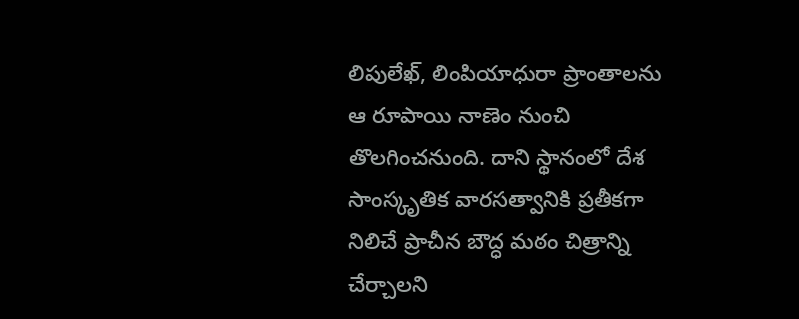లిపులేఖ్, లింపియాధురా ప్రాంతాలను ఆ రూపాయి నాణెం నుంచి తొలగించనుంది. దాని స్థానంలో దేశ సాంస్కృతిక వారసత్వానికి ప్రతీకగా నిలిచే ప్రాచీన బౌద్ధ మఠం చిత్రాన్ని చేర్చాలని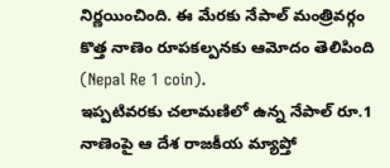నిర్ణయించింది. ఈ మేరకు నేపాల్ మంత్రివర్గం కొత్త నాణెం రూపకల్పనకు ఆమోదం తెలిపింది (Nepal Re 1 coin).
ఇప్పటివరకు చలామణిలో ఉన్న నేపాల్ రూ.1 నాణెంపై ఆ దేశ రాజకీయ మ్యాప్తో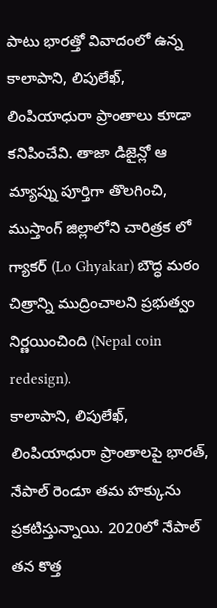పాటు భారత్తో వివాదంలో ఉన్న కాలాపాని, లిపులేఖ్, లింపియాధురా ప్రాంతాలు కూడా కనిపించేవి. తాజా డిజైన్లో ఆ మ్యాప్ను పూర్తిగా తొలగించి, ముస్తాంగ్ జిల్లాలోని చారిత్రక లో గ్యాకర్ (Lo Ghyakar) బౌద్ధ మఠం చిత్రాన్ని ముద్రించాలని ప్రభుత్వం నిర్ణయించింది (Nepal coin redesign).
కాలాపాని, లిపులేఖ్, లింపియాధురా ప్రాంతాలపై భారత్, నేపాల్ రెండూ తమ హక్కును ప్రకటిస్తున్నాయి. 2020లో నేపాల్ తన కొత్త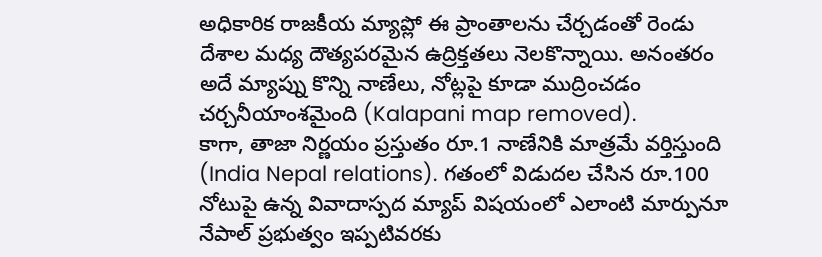అధికారిక రాజకీయ మ్యాప్లో ఈ ప్రాంతాలను చేర్చడంతో రెండు దేశాల మధ్య దౌత్యపరమైన ఉద్రిక్తతలు నెలకొన్నాయి. అనంతరం అదే మ్యాప్ను కొన్ని నాణేలు, నోట్లపై కూడా ముద్రించడం చర్చనీయాంశమైంది (Kalapani map removed).
కాగా, తాజా నిర్ణయం ప్రస్తుతం రూ.1 నాణేనికి మాత్రమే వర్తిస్తుంది (India Nepal relations). గతంలో విడుదల చేసిన రూ.100 నోటుపై ఉన్న వివాదాస్పద మ్యాప్ విషయంలో ఎలాంటి మార్పునూ నేపాల్ ప్రభుత్వం ఇప్పటివరకు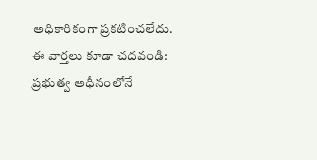అధికారికంగా ప్రకటించలేదు.
ఈ వార్తలు కూడా చదవండి:
ప్రభుత్వ అధీనంలోనే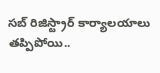సబ్ రిజిస్ట్రార్ కార్యాలయాలు
తప్పిపోయి..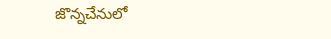జొన్నచేనులో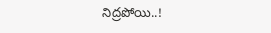నిద్రపోయి..!